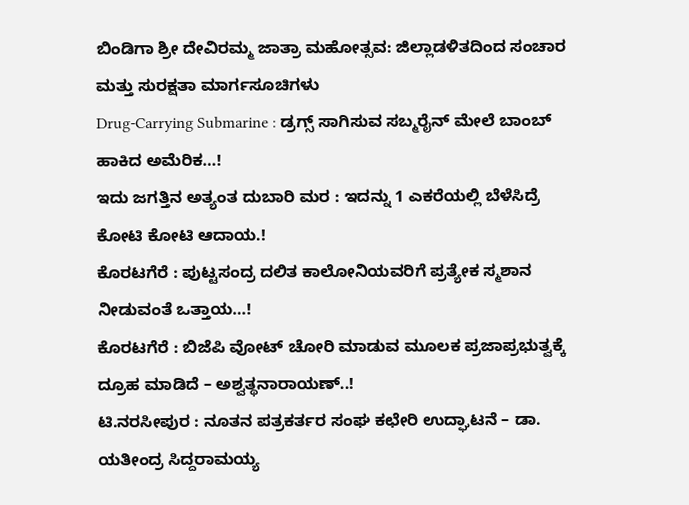ಬಿಂಡಿಗಾ ಶ್ರೀ ದೇವಿರಮ್ಮ ಜಾತ್ರಾ ಮಹೋತ್ಸವ: ಜಿಲ್ಲಾಡಳಿತದಿಂದ ಸಂಚಾರ ಮತ್ತು ಸುರಕ್ಷತಾ ಮಾರ್ಗಸೂಚಿಗಳು
Drug-Carrying Submarine : ಡ್ರಗ್ಸ್ ಸಾಗಿಸುವ ಸಬ್ಮರೈನ್ ಮೇಲೆ ಬಾಂಬ್ ಹಾಕಿದ ಅಮೆರಿಕ…!
ಇದು ಜಗತ್ತಿನ ಅತ್ಯಂತ ದುಬಾರಿ ಮರ : ಇದನ್ನು 1 ಎಕರೆಯಲ್ಲಿ ಬೆಳೆಸಿದ್ರೆ ಕೋಟಿ ಕೋಟಿ ಆದಾಯ.!
ಕೊರಟಗೆರೆ : ಪುಟ್ಟಸಂದ್ರ ದಲಿತ ಕಾಲೋನಿಯವರಿಗೆ ಪ್ರತ್ಯೇಕ ಸ್ಮಶಾನ ನೀಡುವಂತೆ ಒತ್ತಾಯ…!
ಕೊರಟಗೆರೆ : ಬಿಜೆಪಿ ವೋಟ್ ಚೋರಿ ಮಾಡುವ ಮೂಲಕ ಪ್ರಜಾಪ್ರಭುತ್ವಕ್ಕೆ ದ್ರೂಹ ಮಾಡಿದೆ – ಅಶ್ವತ್ಥನಾರಾಯಣ್..!
ಟಿ.ನರಸೀಪುರ : ನೂತನ ಪತ್ರಕರ್ತರ ಸಂಘ ಕಛೇರಿ ಉದ್ಘಾಟನೆ – ಡಾ. ಯತೀಂದ್ರ ಸಿದ್ದರಾಮಯ್ಯ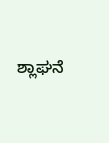ಶ್ಲಾಘನೆ